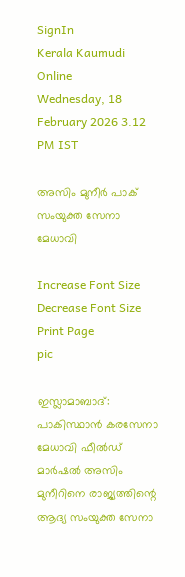SignIn
Kerala Kaumudi Online
Wednesday, 18 February 2026 3.12 PM IST

അസിം മുനീർ പാക് സംയുക്ത സേനാ മേധാവി

Increase Font Size Decrease Font Size Print Page
pic

ഇസ്ലാമാബാദ്: പാകിസ്ഥാൻ കരസേനാ മേധാവി ഫീൽഡ് മാർഷൽ അസിം മുനീറിനെ രാജ്യത്തിന്റെ ആദ്യ സംയുക്ത സേനാ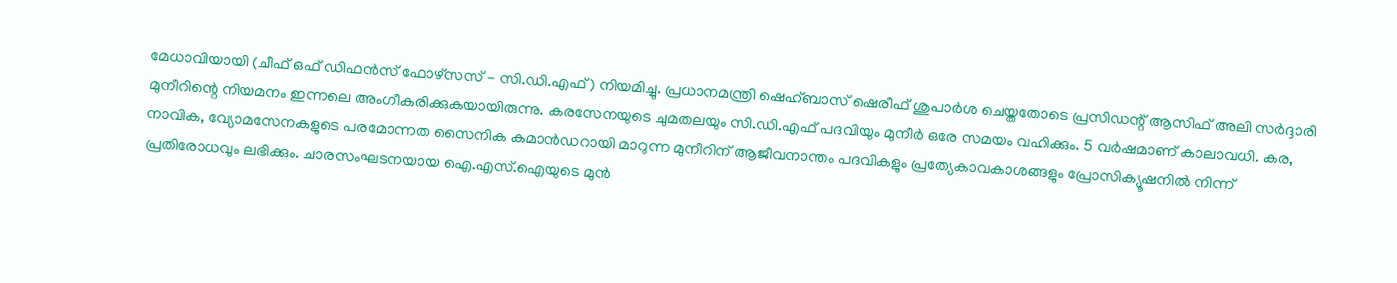മേധാവിയായി (ചീഫ് ഒഫ് ഡിഫൻസ് ഫോഴ്സസ് - സി.ഡി.എഫ്) നിയമിച്ചു. പ്രധാനമന്ത്രി ഷെഹ്ബാസ് ഷെരീഫ് ശുപാർശ ചെയ്തതോടെ പ്രസിഡന്റ് ആസിഫ് അലി സർദ്ദാരി മുനീറിന്റെ നിയമനം ഇന്നലെ അംഗീകരിക്കുകയായിരുന്നു. കരസേനയുടെ ചുമതലയും സി.ഡി.എഫ് പദവിയും മുനീർ ഒരേ സമയം വഹിക്കും. 5 വർഷമാണ് കാലാവധി. കര, നാവിക, വ്യോമസേനകളുടെ പരമോന്നത സൈനിക കമാൻഡറായി മാറുന്ന മുനീറിന് ആജീവനാന്തം പദവികളും പ്രത്യേകാവകാശങ്ങളും പ്രോസിക്യൂഷനിൽ നിന്ന് പ്രതിരോധവും ലഭിക്കും. ചാരസംഘടനയായ ഐ.എസ്‌.ഐയുടെ മുൻ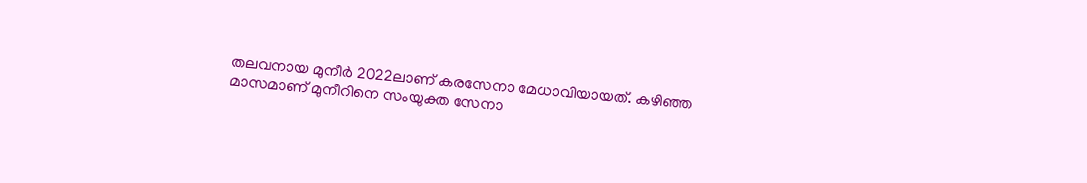തലവനായ മുനീ‌ർ 2022ലാണ് കരസേനാ മേധാവിയായത്. കഴിഞ്ഞ മാസമാണ് മുനീറിനെ സംയുക്ത സേനാ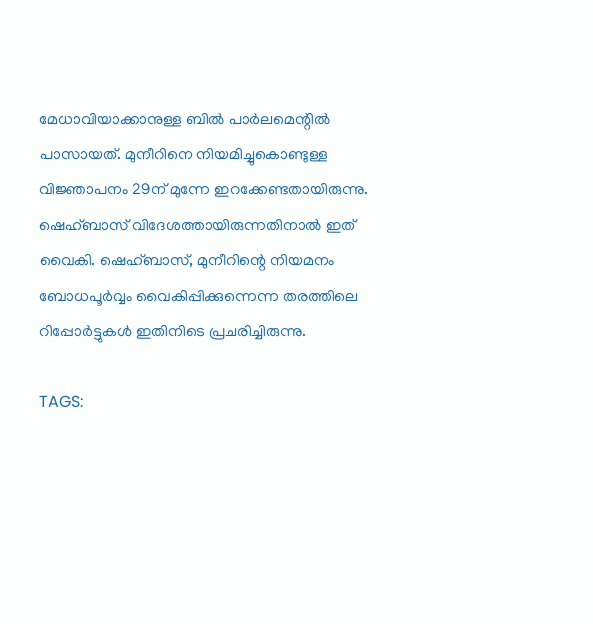മേധാവിയാക്കാനുള്ള ബിൽ പാർലമെന്റിൽ പാസായത്. മുനീറിനെ നിയമിച്ചുകൊണ്ടുള്ള വിജ്ഞാപനം 29ന് മുന്നേ ഇറക്കേണ്ടതായിരുന്നു. ഷെഹ്ബാസ് വിദേശത്തായിരുന്നതിനാൽ ഇത് വൈകി. ഷെഹ്ബാസ്, മുനീറിന്റെ നിയമനം ബോധപൂർവ്വം വൈകിപ്പിക്കുന്നെന്ന തരത്തിലെ റിപ്പോർട്ടുകൾ ഇതിനിടെ പ്രചരിച്ചിരുന്നു.

TAGS: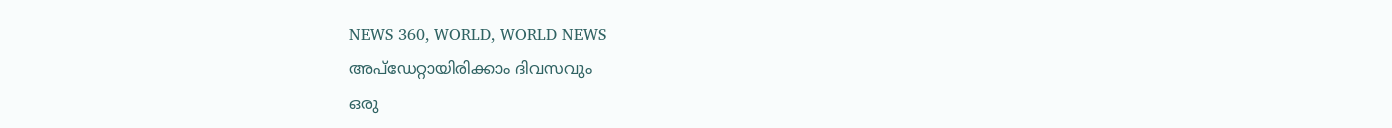NEWS 360, WORLD, WORLD NEWS
അപ്ഡേറ്റായിരിക്കാം ദിവസവും
ഒരു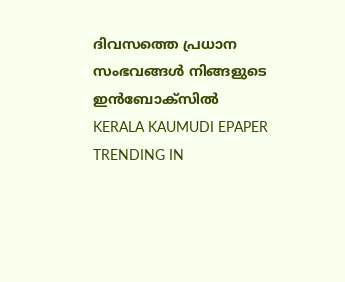ദിവസത്തെ പ്രധാന സംഭവങ്ങൾ നിങ്ങളുടെ ഇൻബോക്സിൽ
KERALA KAUMUDI EPAPER
TRENDING IN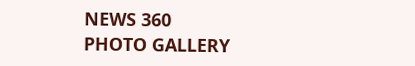NEWS 360
PHOTO GALLERY